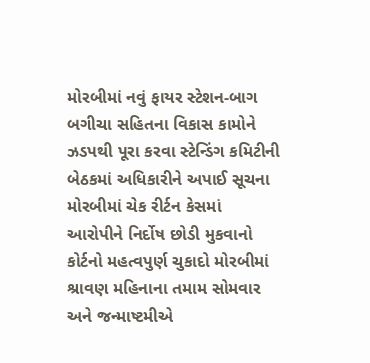મોરબીમાં નવું ફાયર સ્ટેશન-બાગ બગીચા સહિતના વિકાસ કામોને ઝડપથી પૂરા કરવા સ્ટેન્ડિંગ કમિટીની બેઠકમાં અધિકારીને અપાઈ સૂચના મોરબીમાં ચેક રીર્ટન કેસમાં આરોપીને નિર્દોષ છોડી મુકવાનો કોર્ટનો મહત્વપુર્ણ ચુકાદો મોરબીમાં શ્રાવણ મહિનાના તમામ સોમવાર અને જન્માષ્ટમીએ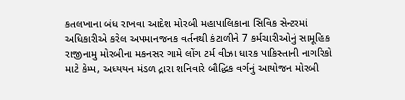કતલખાના બંધ રાખવા આદેશ મોરબી મહાપાલિકાના સિવિક સેન્ટરમાં અધિકારીએ કરેલ અપમાનજનક વર્તનથી કંટાળીને 7 કર્મચારીઓનું સામૂહિક રાજીનામુ મોરબીના મકનસર ગામે લોંગ ટર્મ વીઝા ધારક પાકિસ્તાની નાગરિકો માટે કેમ્પ, અધ્યયન મંડળ દ્રારા શનિવારે બૌદ્ધિક વર્ગનું આયોજન મોરબી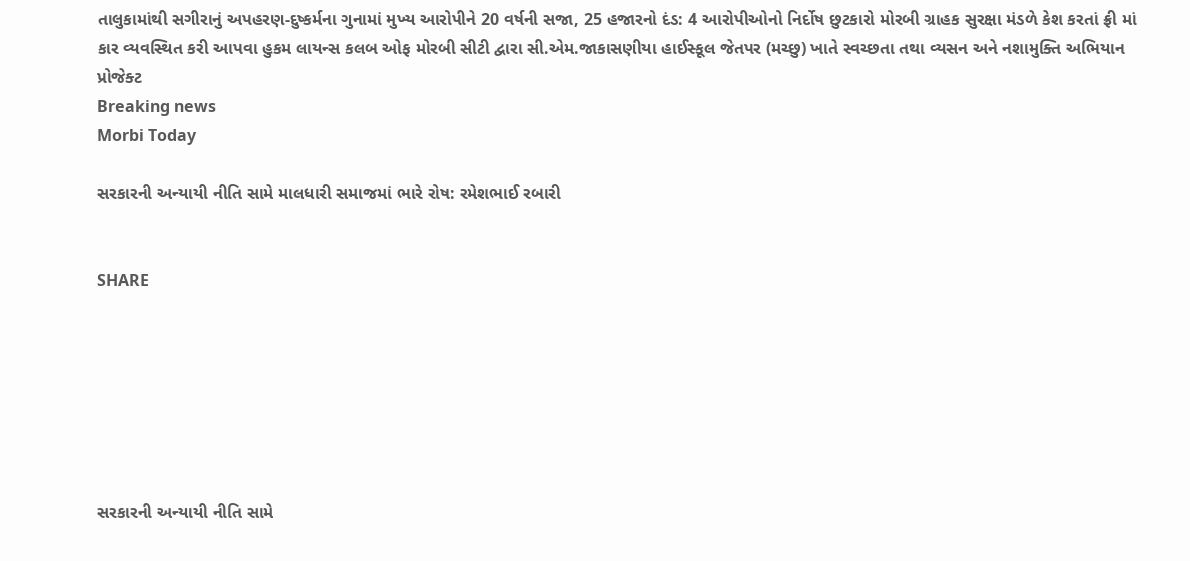તાલુકામાંથી સગીરાનું અપહરણ-દુષ્કર્મના ગુનામાં મુખ્ય આરોપીને 20 વર્ષની સજા, 25 હજારનો દંડ: 4 આરોપીઓનો નિર્દોષ છુટકારો મોરબી ગ્રાહક સુરક્ષા મંડળે કેશ કરતાં ફ્રી માં કાર વ્યવસ્થિત કરી આપવા હુકમ લાયન્સ કલબ ઓફ મોરબી સીટી દ્વારા સી.એમ.જાકાસણીયા હાઈસ્કૂલ જેતપર (મચ્છુ) ખાતે સ્વચ્છતા તથા વ્યસન અને નશામુક્તિ અભિયાન પ્રોજેક્ટ
Breaking news
Morbi Today

સરકારની અન્યાયી નીતિ સામે માલધારી સમાજમાં ભારે રોષ: રમેશભાઈ રબારી


SHARE







સરકારની અન્યાયી નીતિ સામે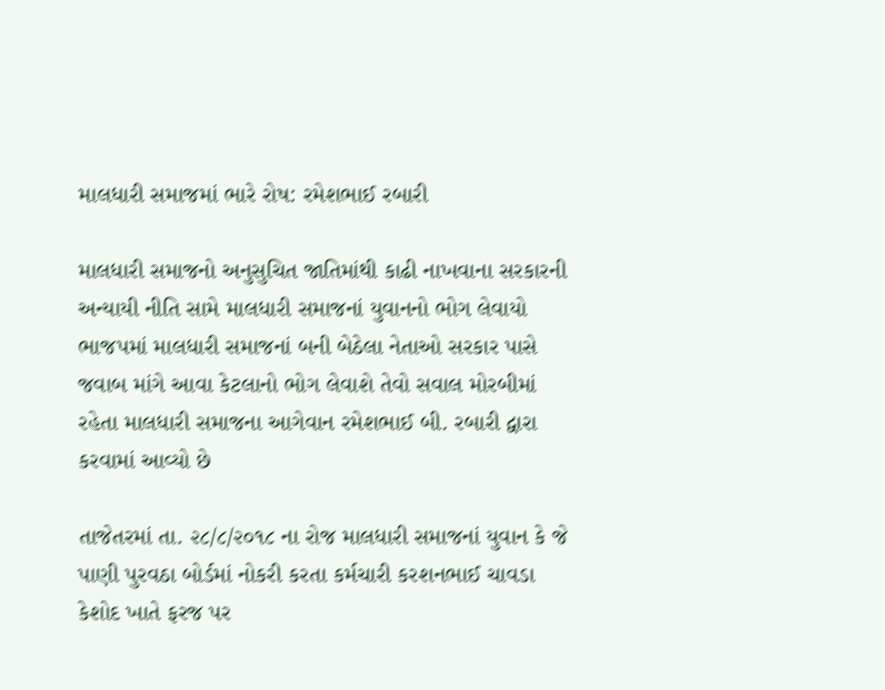માલધારી સમાજમાં ભારે રોષ: રમેશભાઈ રબારી

માલધારી સમાજનો અનુસુચિત જાતિમાંથી કાઢી નાખવાના સરકારની અન્યાયી નીતિ સામે માલધારી સમાજનાં યુવાનનો ભોગ લેવાયો ભાજપમાં માલધારી સમાજનાં બની બેઠેલા નેતાઓ સરકાર પાસે જવાબ માંગે આવા કેટલાનો ભોગ લેવાશે તેવો સવાલ મોરબીમાં રહેતા માલધારી સમાજના આગેવાન રમેશભાઈ બી. રબારી દ્વારા કરવામાં આવ્યો છે

તાજેતરમાં તા. ૨૮/૮/૨૦૧૮ ના રોજ માલધારી સમાજનાં યુવાન કે જે પાણી પુરવઠા બોર્ડમાં નોકરી કરતા કર્મચારી કરશનભાઈ ચાવડા કેશોદ ખાતે ફરજ પર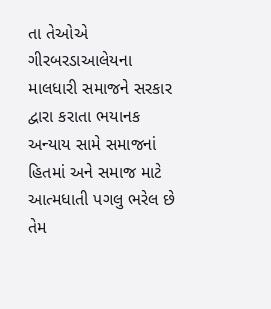તા તેઓએ ગીરબરડાઆલેયના માલધારી સમાજને સરકાર દ્વારા કરાતા ભયાનક અન્યાય સામે સમાજનાં હિતમાં અને સમાજ માટે આત્મધાતી પગલુ ભરેલ છે તેમ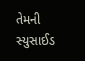તેમની સ્યુસાઈડ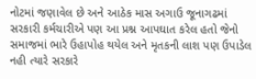નોટમાં જણાવેલ છે અને આઠેક માસ અગાઉ જૂનાગઢમાં સરકારી કર્મચારીએ પણ આ પ્રશ્ન આપઘાત કરેલ હતો જેનો સમાજમાં ભારે ઉહાપોહ થયેલ અને મૃતકની લાશ પણ ઉપાડેલ નહી ત્યારે સરકારે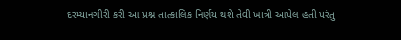દરમ્યાનગીરી કરી આ પ્રશ્ન તાત્કાલિક નિર્ણય થશે તેવી ખાત્રી આપેલ હતી પરંતુ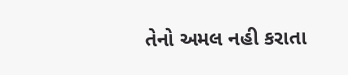તેનો અમલ નહી કરાતા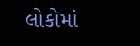લોકોમાં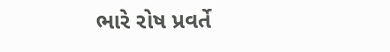ભારે રોષ પ્રવર્તે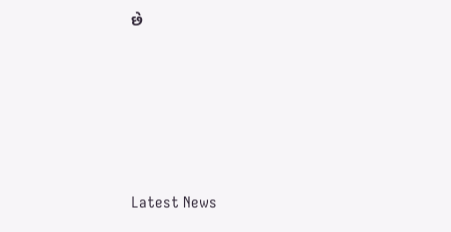છે






Latest News